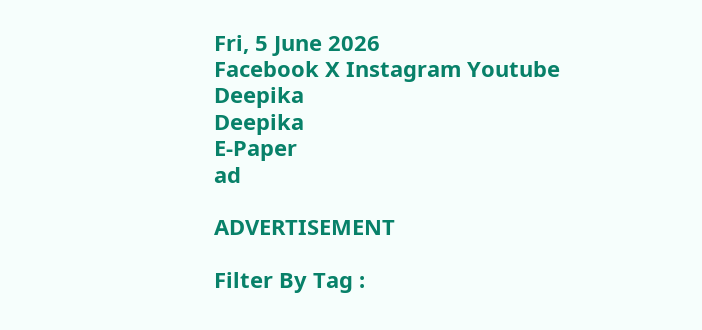Fri, 5 June 2026
Facebook X Instagram Youtube
Deepika
Deepika
E-Paper
ad

ADVERTISEMENT

Filter By Tag :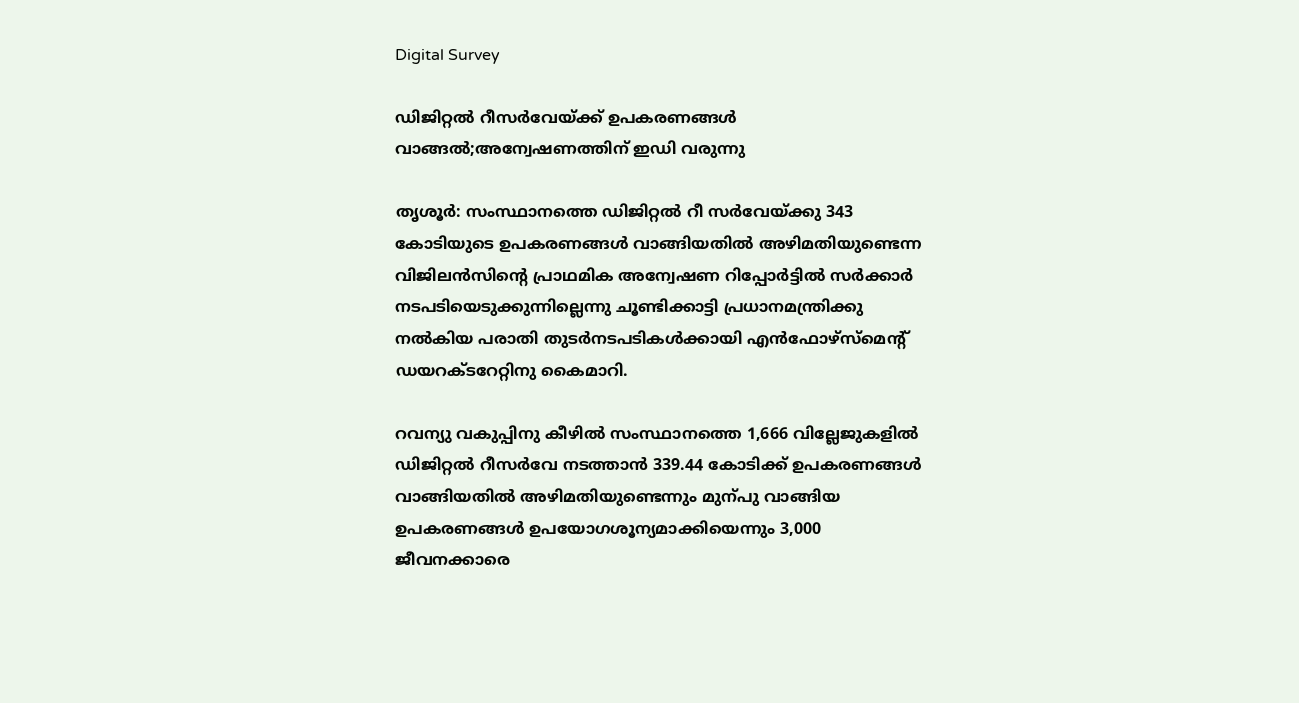Digital Survey

ഡിജിറ്റൽ റീസർവേയ്ക്ക് ഉപകരണങ്ങൾ വാങ്ങൽ;അന്വേഷണത്തിന് ഇഡി വരുന്നു

തൃശൂർ: സംസ്ഥാനത്തെ ഡിജിറ്റൽ റീ സർവേയ്ക്കു 343 കോടിയുടെ ഉപകരണങ്ങൾ വാങ്ങിയതിൽ അഴിമതിയുണ്ടെന്ന വിജിലൻസിന്‍റെ പ്രാഥമിക അന്വേഷണ റിപ്പോർട്ടിൽ സർക്കാർ നടപടിയെടുക്കുന്നില്ലെന്നു ചൂണ്ടിക്കാട്ടി പ്രധാനമന്ത്രിക്കു നൽകിയ പരാതി തുടർനടപടികൾക്കായി എൻഫോഴ്സ്മെന്‍റ് ഡയറക്ടറേറ്റിനു കൈമാറി.

റവന്യു വകുപ്പിനു കീഴിൽ സംസ്ഥാനത്തെ 1,666 വില്ലേജുകളിൽ ഡിജിറ്റൽ റീസർവേ നടത്താൻ 339.44 കോടിക്ക് ഉപകരണങ്ങൾ വാങ്ങിയതിൽ അഴിമതിയുണ്ടെന്നും മുന്പു വാങ്ങിയ ഉപകരണങ്ങൾ ഉപയോഗശൂന്യമാക്കിയെന്നും 3,000 ജീവനക്കാരെ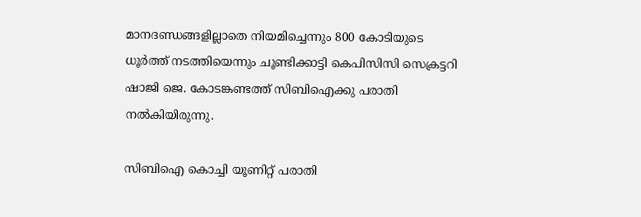മാനദണ്ഡങ്ങളില്ലാതെ നിയമിച്ചെന്നും 800 കോടിയുടെ ധൂർത്ത് നടത്തിയെന്നും ചൂണ്ടിക്കാട്ടി കെപിസിസി സെക്രട്ടറി ഷാജി ജെ. കോടങ്കണ്ടത്ത് സിബിഐക്കു പരാതി നൽകിയിരുന്നു.

സിബിഐ കൊച്ചി യൂണിറ്റ് പരാതി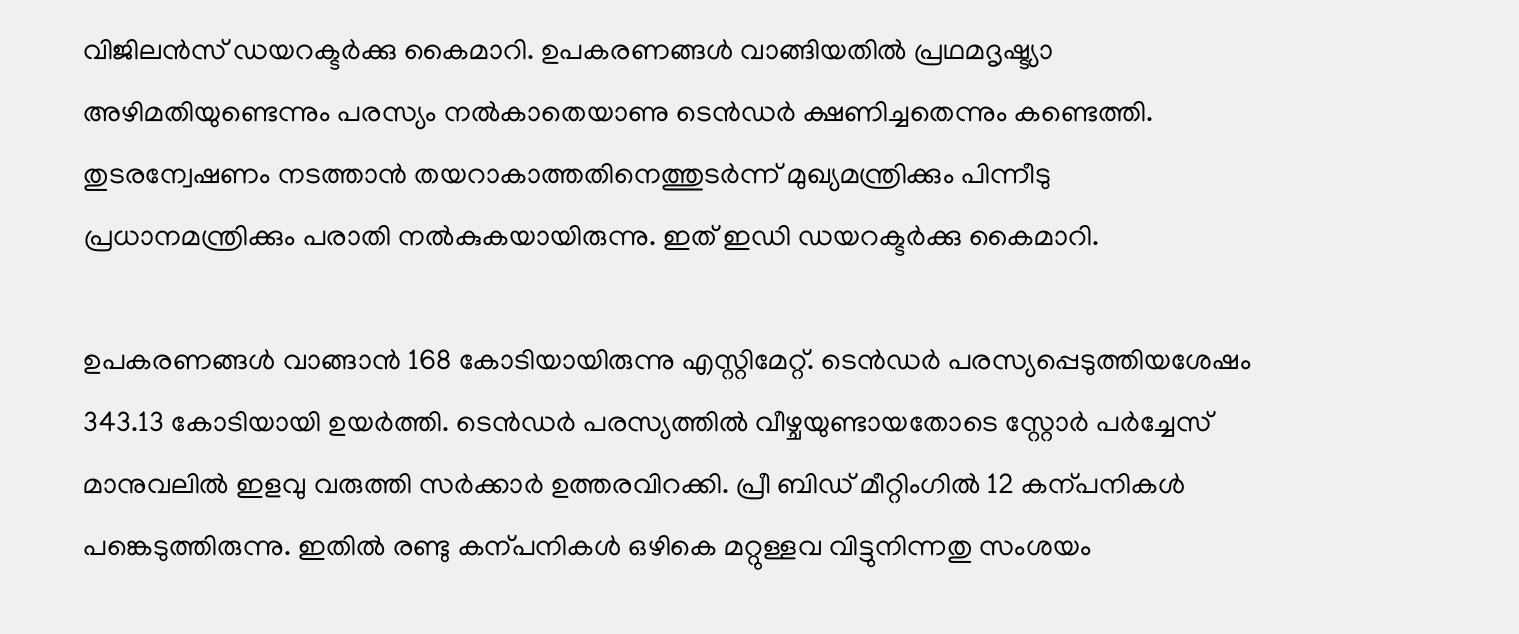വിജിലൻസ് ഡയറക്ടർക്കു കൈമാറി. ഉപകരണങ്ങൾ വാങ്ങിയതിൽ പ്രഥമദൃഷ്ട്യാ അഴിമതിയുണ്ടെന്നും പരസ്യം നൽകാതെയാണു ടെൻഡർ ക്ഷണിച്ചതെന്നും കണ്ടെത്തി. തുടരന്വേഷണം നടത്താൻ തയറാകാത്തതിനെത്തുടർന്ന് മുഖ്യമന്ത്രിക്കും പിന്നീടു പ്രധാനമന്ത്രിക്കും പരാതി നൽകുകയായിരുന്നു. ഇത് ഇഡി ഡയറക്ടർക്കു കൈമാറി.

ഉപകരണങ്ങൾ വാങ്ങാൻ 168 കോടിയായിരുന്നു എസ്റ്റിമേറ്റ്. ടെൻഡർ പരസ്യപ്പെടുത്തിയശേഷം 343.13 കോടിയായി ഉയർത്തി. ടെൻഡർ പരസ്യത്തിൽ വീഴ്ചയുണ്ടായതോടെ സ്റ്റോർ പർച്ചേസ് മാനുവലിൽ ഇളവു വരുത്തി സർക്കാർ ഉത്തരവിറക്കി. പ്രീ ബിഡ് മീറ്റിംഗിൽ 12 കന്പനികൾ പങ്കെടുത്തിരുന്നു. ഇതിൽ രണ്ടു കന്പനികൾ ഒഴികെ മറ്റുള്ളവ വിട്ടുനിന്നതു സംശയം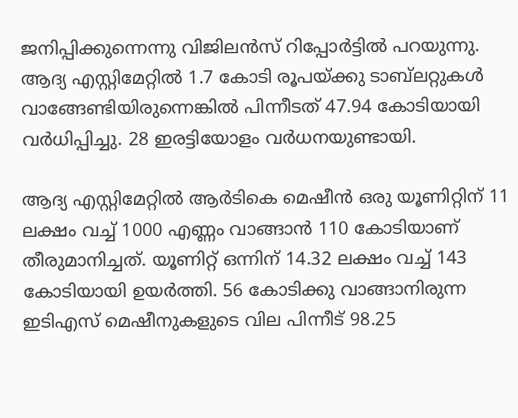ജനിപ്പിക്കുന്നെന്നു വിജിലൻസ് റിപ്പോർട്ടിൽ പറയുന്നു. ആദ്യ എസ്റ്റിമേറ്റില്‍ 1.7 കോടി രൂപയ്ക്കു ടാബ്‌ലറ്റുകൾ വാങ്ങേണ്ടിയിരുന്നെങ്കിൽ പിന്നീടത് 47.94 കോടിയായി വർധിപ്പിച്ചു. 28 ഇരട്ടിയോളം വർധനയുണ്ടായി.

ആദ്യ എസ്റ്റിമേറ്റിൽ ആർടികെ മെഷീൻ ഒരു യൂണിറ്റിന് 11 ലക്ഷം വച്ച് 1000 എണ്ണം വാങ്ങാൻ 110 കോടിയാണ് തീരുമാനിച്ചത്. യൂണിറ്റ് ഒന്നിന് 14.32 ലക്ഷം വച്ച് 143 കോടിയായി ഉയർത്തി. 56 കോടിക്കു വാങ്ങാനിരുന്ന ഇടിഎസ് മെഷീനുകളുടെ വില പിന്നീട് 98.25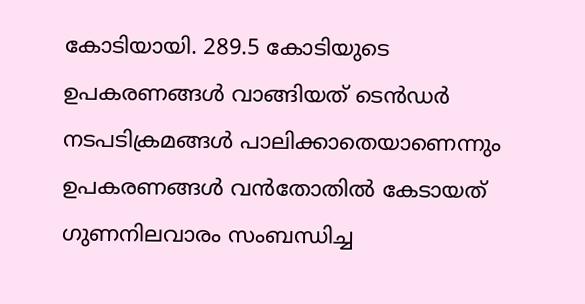കോടിയായി. 289.5 കോടിയുടെ ഉപകരണങ്ങൾ വാങ്ങിയത് ടെൻഡർ നടപടിക്രമങ്ങൾ പാലിക്കാതെയാണെന്നും ഉപകരണങ്ങൾ വൻതോതിൽ കേടായത് ഗുണനിലവാരം സംബന്ധിച്ച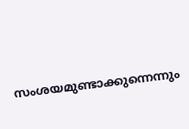സംശയമുണ്ടാക്കുന്നെന്നും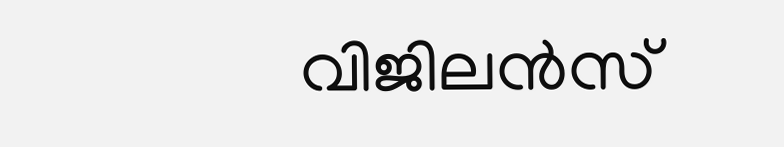വിജിലൻസ്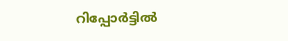റിപ്പോർട്ടിൽ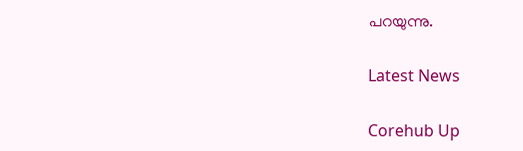പറയുന്നു.

Latest News

Corehub Up